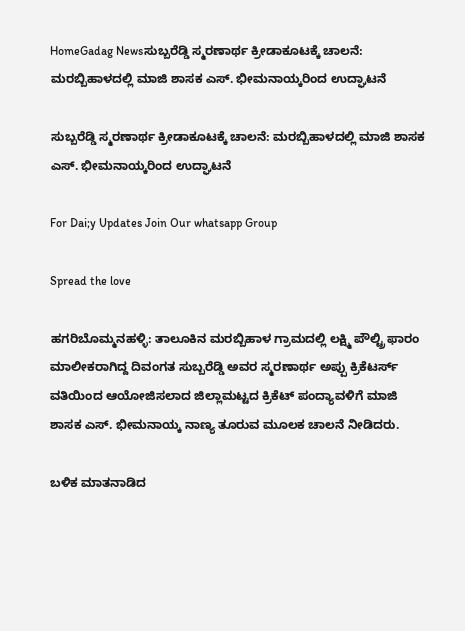HomeGadag Newsಸುಬ್ಬರೆಡ್ಡಿ ಸ್ಮರಣಾರ್ಥ ಕ್ರೀಡಾಕೂಟಕ್ಕೆ ಚಾಲನೆ: ಮರಬ್ಬಿಹಾಳದಲ್ಲಿ ಮಾಜಿ ಶಾಸಕ ಎಸ್. ಭೀಮನಾಯ್ಕರಿಂದ ಉದ್ಘಾಟನೆ

ಸುಬ್ಬರೆಡ್ಡಿ ಸ್ಮರಣಾರ್ಥ ಕ್ರೀಡಾಕೂಟಕ್ಕೆ ಚಾಲನೆ: ಮರಬ್ಬಿಹಾಳದಲ್ಲಿ ಮಾಜಿ ಶಾಸಕ ಎಸ್. ಭೀಮನಾಯ್ಕರಿಂದ ಉದ್ಘಾಟನೆ

For Dai;y Updates Join Our whatsapp Group

Spread the love

ಹಗರಿಬೊಮ್ಮನಹಳ್ಳಿ: ತಾಲೂಕಿನ ಮರಬ್ಬಿಹಾಳ ಗ್ರಾಮದಲ್ಲಿ ಲಕ್ಷ್ಮಿ ಪೌಲ್ಟ್ರಿ ಫಾರಂ ಮಾಲೀಕರಾಗಿದ್ದ ದಿವಂಗತ ಸುಬ್ಬರೆಡ್ಡಿ ಅವರ ಸ್ಮರಣಾರ್ಥ ಅಪ್ಪು ಕ್ರಿಕೆಟರ್ಸ್ ವತಿಯಿಂದ ಆಯೋಜಿಸಲಾದ ಜಿಲ್ಲಾಮಟ್ಟದ ಕ್ರಿಕೆಟ್ ಪಂದ್ಯಾವಳಿಗೆ ಮಾಜಿ ಶಾಸಕ ಎಸ್. ಭೀಮನಾಯ್ಕ ನಾಣ್ಯ ತೂರುವ ಮೂಲಕ ಚಾಲನೆ ನೀಡಿದರು.

ಬಳಿಕ ಮಾತನಾಡಿದ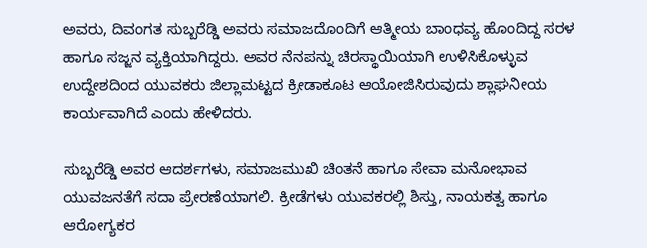ಅವರು, ದಿವಂಗತ ಸುಬ್ಬರೆಡ್ಡಿ ಅವರು ಸಮಾಜದೊಂದಿಗೆ ಆತ್ಮೀಯ ಬಾಂಧವ್ಯ ಹೊಂದಿದ್ದ ಸರಳ ಹಾಗೂ ಸಜ್ಜನ ವ್ಯಕ್ತಿಯಾಗಿದ್ದರು. ಅವರ ನೆನಪನ್ನು ಚಿರಸ್ಥಾಯಿಯಾಗಿ ಉಳಿಸಿಕೊಳ್ಳುವ ಉದ್ದೇಶದಿಂದ ಯುವಕರು ಜಿಲ್ಲಾಮಟ್ಟದ ಕ್ರೀಡಾಕೂಟ ಆಯೋಜಿಸಿರುವುದು ಶ್ಲಾಘನೀಯ ಕಾರ್ಯವಾಗಿದೆ ಎಂದು ಹೇಳಿದರು.

ಸುಬ್ಬರೆಡ್ಡಿ ಅವರ ಆದರ್ಶಗಳು, ಸಮಾಜಮುಖಿ ಚಿಂತನೆ ಹಾಗೂ ಸೇವಾ ಮನೋಭಾವ ಯುವಜನತೆಗೆ ಸದಾ ಪ್ರೇರಣೆಯಾಗಲಿ. ಕ್ರೀಡೆಗಳು ಯುವಕರಲ್ಲಿ ಶಿಸ್ತು, ನಾಯಕತ್ವ ಹಾಗೂ ಆರೋಗ್ಯಕರ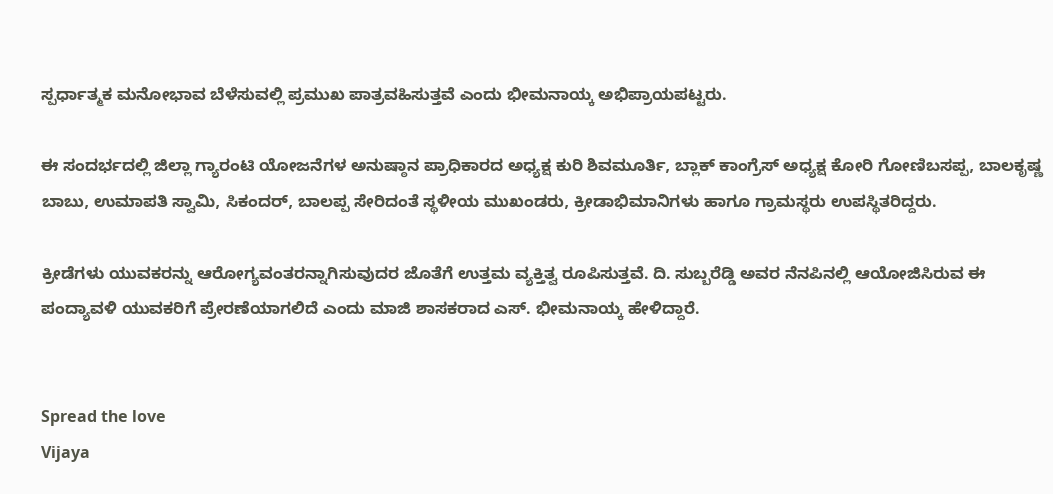ಸ್ಪರ್ಧಾತ್ಮಕ ಮನೋಭಾವ ಬೆಳೆಸುವಲ್ಲಿ ಪ್ರಮುಖ ಪಾತ್ರವಹಿಸುತ್ತವೆ ಎಂದು ಭೀಮನಾಯ್ಕ ಅಭಿಪ್ರಾಯಪಟ್ಟರು.

ಈ ಸಂದರ್ಭದಲ್ಲಿ ಜಿಲ್ಲಾ ಗ್ಯಾರಂಟಿ ಯೋಜನೆಗಳ ಅನುಷ್ಠಾನ ಪ್ರಾಧಿಕಾರದ ಅಧ್ಯಕ್ಷ ಕುರಿ ಶಿವಮೂರ್ತಿ, ಬ್ಲಾಕ್ ಕಾಂಗ್ರೆಸ್ ಅಧ್ಯಕ್ಷ ಕೋರಿ ಗೋಣಿಬಸಪ್ಪ, ಬಾಲಕೃಷ್ಣ ಬಾಬು, ಉಮಾಪತಿ ಸ್ವಾಮಿ, ಸಿಕಂದರ್, ಬಾಲಪ್ಪ ಸೇರಿದಂತೆ ಸ್ಥಳೀಯ ಮುಖಂಡರು, ಕ್ರೀಡಾಭಿಮಾನಿಗಳು ಹಾಗೂ ಗ್ರಾಮಸ್ಥರು ಉಪಸ್ಥಿತರಿದ್ದರು.

ಕ್ರೀಡೆಗಳು ಯುವಕರನ್ನು ಆರೋಗ್ಯವಂತರನ್ನಾಗಿಸುವುದರ ಜೊತೆಗೆ ಉತ್ತಮ ವ್ಯಕ್ತಿತ್ವ ರೂಪಿಸುತ್ತವೆ. ದಿ. ಸುಬ್ಬರೆಡ್ಡಿ ಅವರ ನೆನಪಿನಲ್ಲಿ ಆಯೋಜಿಸಿರುವ ಈ ಪಂದ್ಯಾವಳಿ ಯುವಕರಿಗೆ ಪ್ರೇರಣೆಯಾಗಲಿದೆ ಎಂದು ಮಾಜಿ ಶಾಸಕರಾದ ಎಸ್. ಭೀಮನಾಯ್ಕ ಹೇಳಿದ್ದಾರೆ.


Spread the love
Vijaya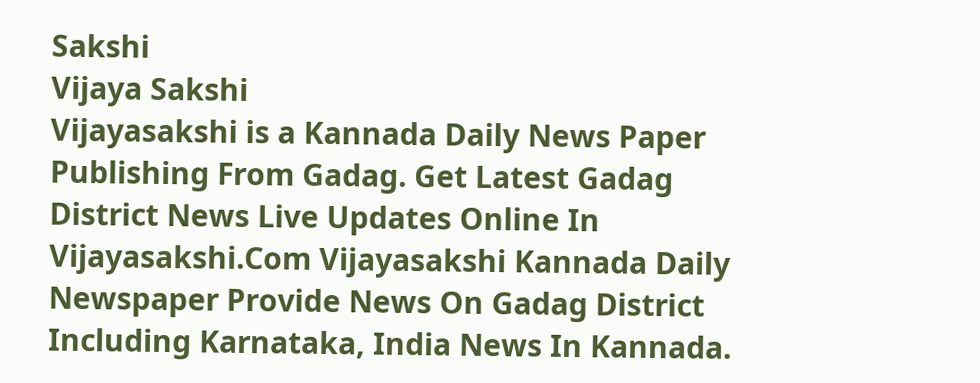Sakshi
Vijaya Sakshi
Vijayasakshi is a Kannada Daily News Paper Publishing From Gadag. Get Latest Gadag District News Live Updates Online In Vijayasakshi.Com Vijayasakshi Kannada Daily Newspaper Provide News On Gadag District Including Karnataka, India News In Kannada.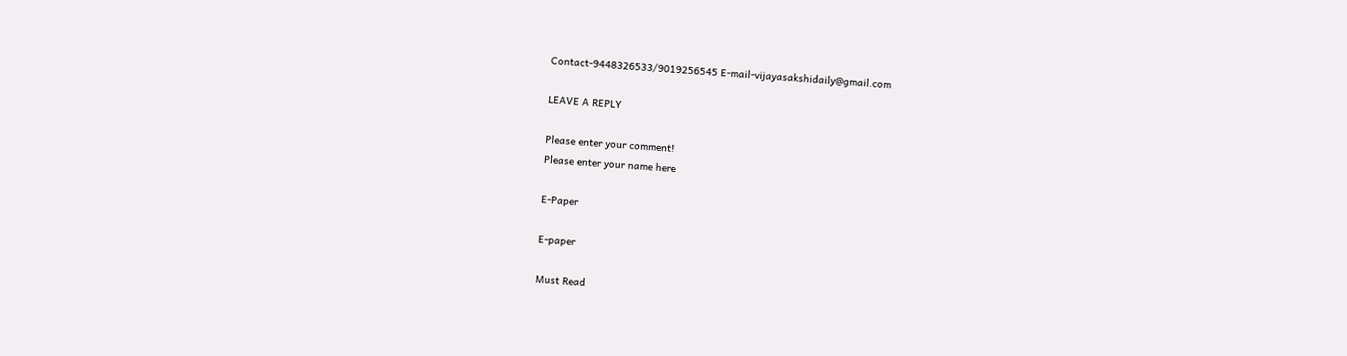Contact-9448326533/9019256545 E-mail-vijayasakshidaily@gmail.com

LEAVE A REPLY

Please enter your comment!
Please enter your name here

E-Paper

E-paper

Must Read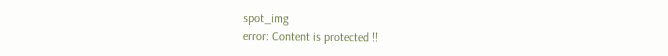spot_img
error: Content is protected !!